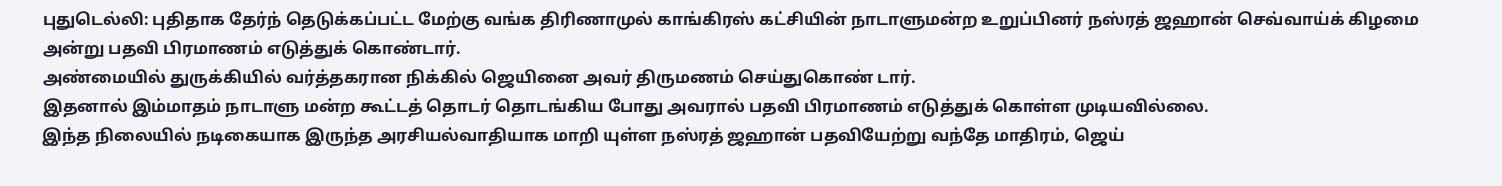புதுடெல்லி: புதிதாக தேர்ந் தெடுக்கப்பட்ட மேற்கு வங்க திரிணாமுல் காங்கிரஸ் கட்சியின் நாடாளுமன்ற உறுப்பினர் நஸ்ரத் ஜஹான் செவ்வாய்க் கிழமை அன்று பதவி பிரமாணம் எடுத்துக் கொண்டார்.
அண்மையில் துருக்கியில் வர்த்தகரான நிக்கில் ஜெயினை அவர் திருமணம் செய்துகொண் டார்.
இதனால் இம்மாதம் நாடாளு மன்ற கூட்டத் தொடர் தொடங்கிய போது அவரால் பதவி பிரமாணம் எடுத்துக் கொள்ள முடியவில்லை.
இந்த நிலையில் நடிகையாக இருந்த அரசியல்வாதியாக மாறி யுள்ள நஸ்ரத் ஜஹான் பதவியேற்று வந்தே மாதிரம், ஜெய்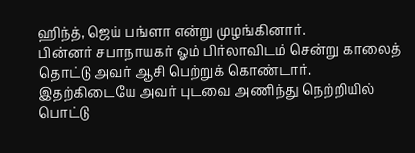ஹிந்த், ஜெய் பங்ளா என்று முழங்கினார்.
பின்னர் சபாநாயகர் ஓம் பிர்லாவிடம் சென்று காலைத் தொட்டு அவர் ஆசி பெற்றுக் கொண்டார்.
இதற்கிடையே அவர் புடவை அணிந்து நெற்றியில் பொட்டு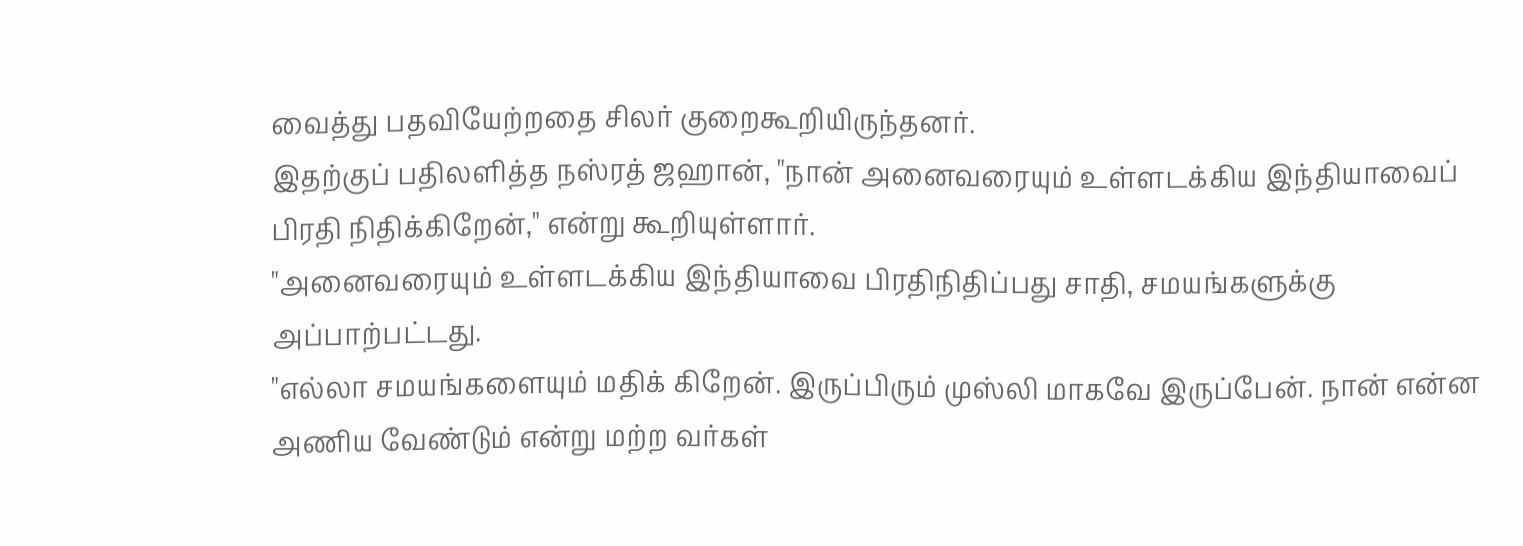வைத்து பதவியேற்றதை சிலர் குறைகூறியிருந்தனர்.
இதற்குப் பதிலளித்த நஸ்ரத் ஜஹான், "நான் அனைவரையும் உள்ளடக்கிய இந்தியாவைப் பிரதி நிதிக்கிறேன்," என்று கூறியுள்ளார்.
"அனைவரையும் உள்ளடக்கிய இந்தியாவை பிரதிநிதிப்பது சாதி, சமயங்களுக்கு அப்பாற்பட்டது.
"எல்லா சமயங்களையும் மதிக் கிறேன். இருப்பிரும் முஸ்லி மாகவே இருப்பேன். நான் என்ன அணிய வேண்டும் என்று மற்ற வர்கள்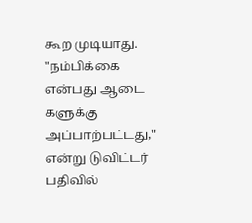கூற முடியாது.
"நம்பிக்கை என்பது ஆடை களுக்கு அப்பாற்பட்டது," என்று டுவிட்டர் பதிவில்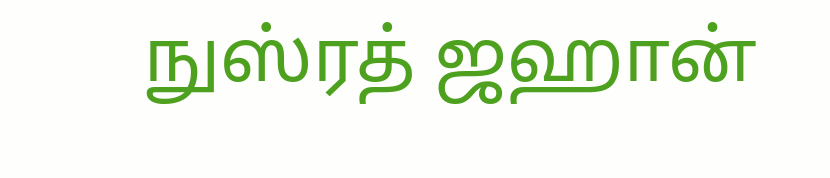நுஸ்ரத் ஜஹான்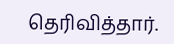தெரிவித்தார்.